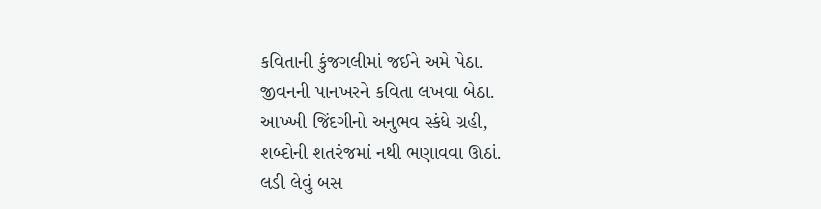કવિતાની કુંજગલીમાં જઈને અમે પેઠા.
જીવનની પાનખરને કવિતા લખવા બેઠા.
આખ્ખી જિંદગીનો અનુભવ સ્કંધે ગ્રહી,
શબ્દોની શતરંજમાં નથી ભણાવવા ઊઠાં.
લડી લેવું બસ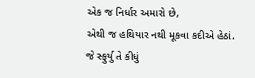એક જ નિર્ધાર અમારો છે,
એથી જ હથિયાર નથી મૂકવા કદીએ હેઠાં.
જે સ્ફુર્યુ તે કીધું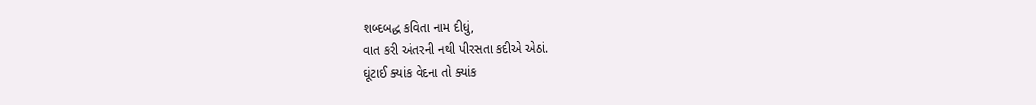શબ્દબદ્ધ કવિતા નામ દીધું,
વાત કરી અંતરની નથી પીરસતા કદીએ એઠાં.
ઘૂંટાઈ ક્યાંક વેદના તો ક્યાંક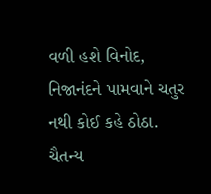વળી હશે વિનોદ,
નિજાનંદને પામવાને ચતુર નથી કોઈ કહે ઠોઠા.
ચૈતન્ય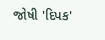જોષી 'દિપક'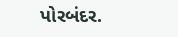પોરબંદર.